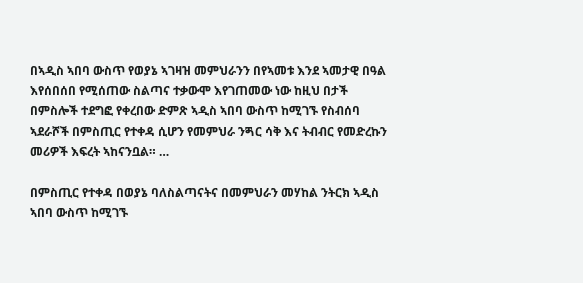በኣዲስ ኣበባ ውስጥ የወያኔ ኣገዛዝ መምህራንን በየኣመቱ እንደ ኣመታዊ በዓል እየሰበሰበ የሚሰጠው ስልጣና ተቃውሞ እየገጠመው ነው ከዚህ በታች በምስሎች ተደግፎ የቀረበው ድምጽ ኣዲስ ኣበባ ውስጥ ከሚገኙ የስብሰባ ኣደራሾች በምስጢር የተቀዳ ሲሆን የመምህራ ንጝር ሳቅ እና ትብብር የመድረኩን መሪዎች እፍረት ኣከናንቧል። …

በምስጢር የተቀዳ በወያኔ ባለስልጣናትና በመምህራን መሃከል ንትርክ ኣዲስ ኣበባ ውስጥ ከሚገኙ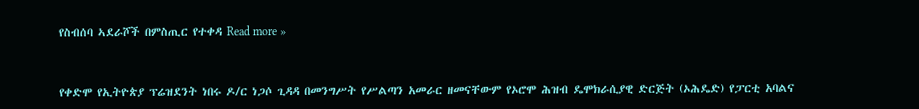የስብሰባ ኣደራሾች በምስጢር የተቀዳ Read more »


የቀድሞ የኢትዮጵያ ፕሬዝደንት ነበሩ ዶ/ር ነጋሶ ጊዳዳ በመንግሥት የሥልጣን አመራር ዘመናቸውም የኦሮሞ ሕዝብ ዴሞክራሲያዊ ድርጅት (ኦሕዴድ) የፓርቲ አባልና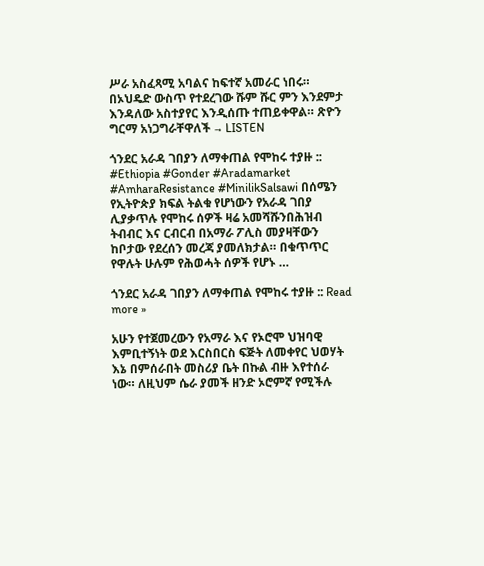ሥራ አስፈጻሚ አባልና ከፍተኛ አመራር ነበሩ። በኦህዴድ ውስጥ የተደረገው ሹም ሹር ምን እንደምታ እንዳለው አስተያየር እንዲሰጡ ተጠይቀዋል። ጽዮን ግርማ አነጋግራቸዋለች → LISTEN

ጎንደር አራዳ ገበያን ለማቀጠል የሞከሩ ተያዙ :: #Ethiopia #Gonder #Aradamarket #AmharaResistance #MinilikSalsawi በሰሜን የኢትዮጵያ ክፍል ትልቁ የሆነውን የአራዳ ገበያ ሊያቃጥሉ የሞከሩ ሰዎች ዛሬ አመሻሹንበሕዝብ ትብብር እና ርብርብ በአማራ ፖሊስ መያዛቸውን ከቦታው የደረሰን መረጃ ያመለክታል። በቁጥጥር የዋሉት ሁሉም የሕወሓት ሰዎች የሆኑ …

ጎንደር አራዳ ገበያን ለማቀጠል የሞከሩ ተያዙ :: Read more »

አሁን የተጀመረውን የአማራ እና የኦሮሞ ህዝባዊ እምቢተኝነት ወደ እርስበርስ ፍጅት ለመቀየር ህወሃት እኔ በምሰራበት መስሪያ ቤት በኩል ብዙ እየተሰራ ነው። ለዚህም ሴራ ያመች ዘንድ ኦሮምኛ የሚችሉ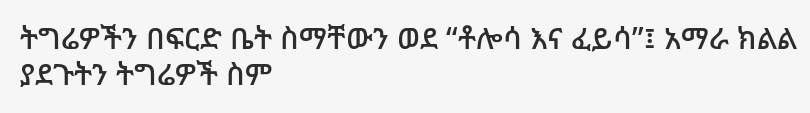ትግሬዎችን በፍርድ ቤት ስማቸውን ወደ “ቶሎሳ እና ፈይሳ”፤ አማራ ክልል ያደጉትን ትግሬዎች ስም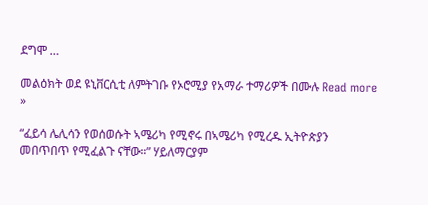ደግሞ …

መልዕክት ወደ ዩኒቨርሲቲ ለምትገቡ የኦሮሚያ የአማራ ተማሪዎች በሙሉ Read more »

“ፈይሳ ሌሊሳን የወሰወሱት ኣሜሪካ የሚኖሩ በኣሜሪካ የሚረዱ ኢትዮጵያን መበጥበጥ የሚፈልጉ ናቸው።” ሃይለማርያም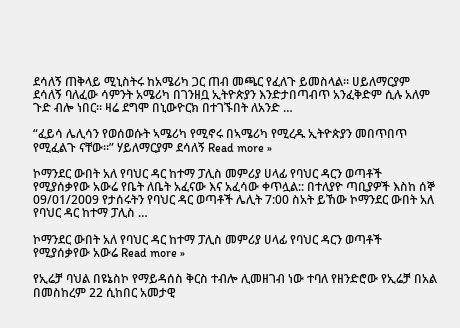ደሳለኝ ጠቅላይ ሚኒስትሩ ከአሜሪካ ጋር ጠብ መጫር የፈለጉ ይመስላል። ሀይለማርያም ደሳለኝ ባለፈው ሳምንት አሜሪካ በገንዘቧ ኢትዮጵያን እንድታበጣብጥ አንፈቅድም ሲሉ አለም ጉድ ብሎ ነበር። ዛሬ ደግሞ በኒውዮርክ በተገኙበት ለአንድ …

“ፈይሳ ሌሊሳን የወሰወሱት ኣሜሪካ የሚኖሩ በኣሜሪካ የሚረዱ ኢትዮጵያን መበጥበጥ የሚፈልጉ ናቸው።” ሃይለማርያም ደሳለኝ Read more »

ኮማንደር ውበት አለ የባህር ዳር ከተማ ፓሊስ መምሪያ ሀላፊ የባህር ዳርን ወጣቶች የሚያሰቃየው አውሬ የቤት ለቤት አፈናው እና አፈሳው ቀጥሏል:: በተለያዮ ጣቢያዎች እስከ ሰኞ 09/01/2009 የታሰሩትን የባህር ዳር ወጣቶች ሌሊት 7:00 ስአት ይኸው ኮማንደር ውበት አለ የባህር ዳር ከተማ ፓሊስ …

ኮማንደር ውበት አለ የባህር ዳር ከተማ ፓሊስ መምሪያ ሀላፊ የባህር ዳርን ወጣቶች የሚያሰቃየው አውሬ Read more »

የኢሬቻ ባህል በዩኔስኮ የማይዳሰስ ቅርስ ተብሎ ሊመዘገብ ነው ተባለ የዘንድሮው የኢሬቻ በአል በመስከረም 22 ሲከበር አመታዊ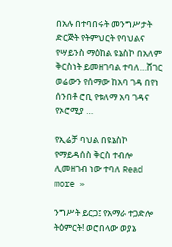በአሉ በተባበሩት መንግሥታት ድርጅት የትምህርት የባህልና የሣይንስ ማዕከል ዩኔስኮ በአለም ቅርስነት ይመዘገባል ተባለ…ሸገር ወሬውን የሰማው ከአባ ገዳ በየነ ሰንበቶ ሮቢ የቱለማ አባ ገዳና የኦሮሚያ …

የኢሬቻ ባህል በዩኔስኮ የማይዳሰስ ቅርስ ተብሎ ሊመዘገብ ነው ተባለ Read more »

ንግሥት ይርጋ፤ የአማራ ተጋድሎ ትዕምርት! ወሮበላው ወያኔ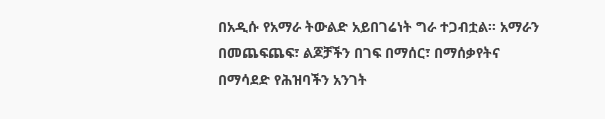በአዲሱ የአማራ ትውልድ አይበገሬነት ግራ ተጋብቷል፡፡ አማራን በመጨፍጨፍ፣ ልጆቻችን በገፍ በማሰር፣ በማሰቃየትና በማሳደድ የሕዝባችን አንገት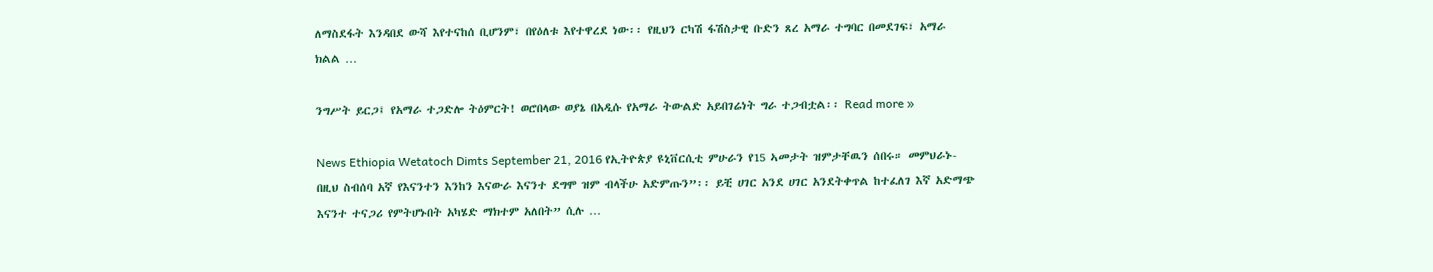ለማስደፋት እንዳበደ ውሻ እየተናከሰ ቢሆንም፣ በየዕለቱ እየተዋረደ ነው፡፡ የዚህን ርካሽ ፋሽስታዊ ቡድን ጸረ አማራ ተግባር በመደገፍ፣ አማራ ክልል …

ንግሥት ይርጋ፤ የአማራ ተጋድሎ ትዕምርት! ወሮበላው ወያኔ በአዲሱ የአማራ ትውልድ አይበገሬነት ግራ ተጋብቷል፡፡ Read more »

News Ethiopia Wetatoch Dimts September 21, 2016 የኢትዮጵያ ዩኒቨርሲቲ ምሁራን የ15 ኣመታት ዝምታቸዉን ሰበሩ። መምህራኑ-በዚህ ስብሰባ አኛ የእናንተን እንከን እናውራ እናንተ ደግሞ ዝም ብላችሁ አድምጡን”፡፡ ይቺ ሀገር አንደ ሀገር አንደትቀጥል ከተፈለገ እኛ አድማጭ እናንተ ተናጋሪ የምትሆኑበት አካሄድ ማክተም አለበት” ሲሉ …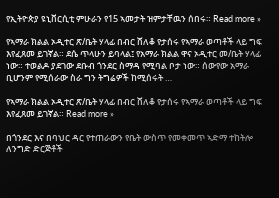የኢትዮጵያ ዩኒቨርሲቲ ምሁራን የ15 ኣመታት ዝምታቸዉን ሰበሩ። Read more »

የኣማራ ክልል ኦዲተር ጽ/ቤት ሃላፊ በብር ሸለቆ የታሰሩ የኣማራ ወጣቶች ላይ ግፍ እየፈጸመ ይገኛል። ደሴ ጥላሁን ይባላል፤ የአማራ ክልል ዋና ኦዲተር መ/ቤት ሃላፊ ነው። ተወልዶ ያደገው ደቡብ ጎንደር ስማዳ የሚባል ቦታ ነው። ሰውየው አማራ ቢሆንም የሚሰራው ስራ ግን ትግሬዎች ከሚሰሩት …

የኣማራ ክልል ኦዲተር ጽ/ቤት ሃላፊ በብር ሸለቆ የታሰሩ የኣማራ ወጣቶች ላይ ግፍ እየፈጸመ ይገኛል። Read more »

በጎንደር እና በባህር ዳር የተጠራውን የቤት ውስጥ የመቀመጥ ኣድማ ተከትሎ ለንግድ ድርጅቶች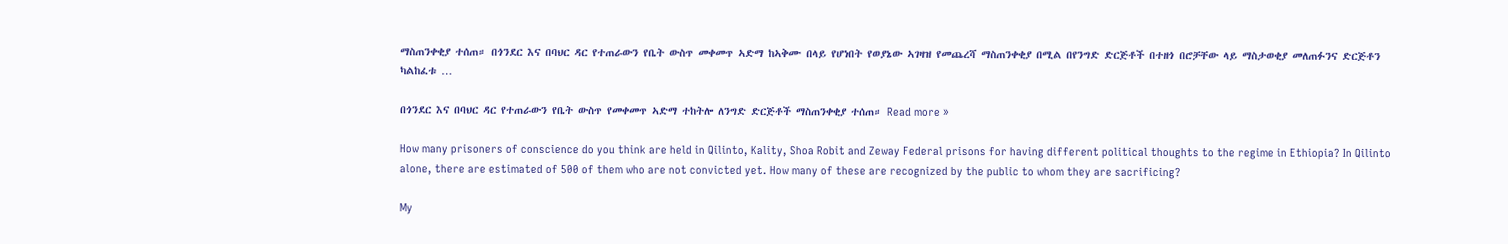ማስጠንቀቂያ ተሰጠ። በጎንደር እና በባህር ዳር የተጠራውን የቤት ውስጥ መቀመጥ ኣድማ ከኣቅሙ በላይ የሆነበት የወያኔው ኣገዛዝ የመጨረሻ ማስጠንቀቂያ በሚል በየንግድ ድርጅቶች በተዘጎ በሮቻቸው ላይ ማስታወቂያ መለጠፉንና ድርጅቶን ካልከፈቱ …

በጎንደር እና በባህር ዳር የተጠራውን የቤት ውስጥ የመቀመጥ ኣድማ ተከትሎ ለንግድ ድርጅቶች ማስጠንቀቂያ ተሰጠ። Read more »

How many prisoners of conscience do you think are held in Qilinto, Kality, Shoa Robit and Zeway Federal prisons for having different political thoughts to the regime in Ethiopia? In Qilinto alone, there are estimated of 500 of them who are not convicted yet. How many of these are recognized by the public to whom they are sacrificing?

My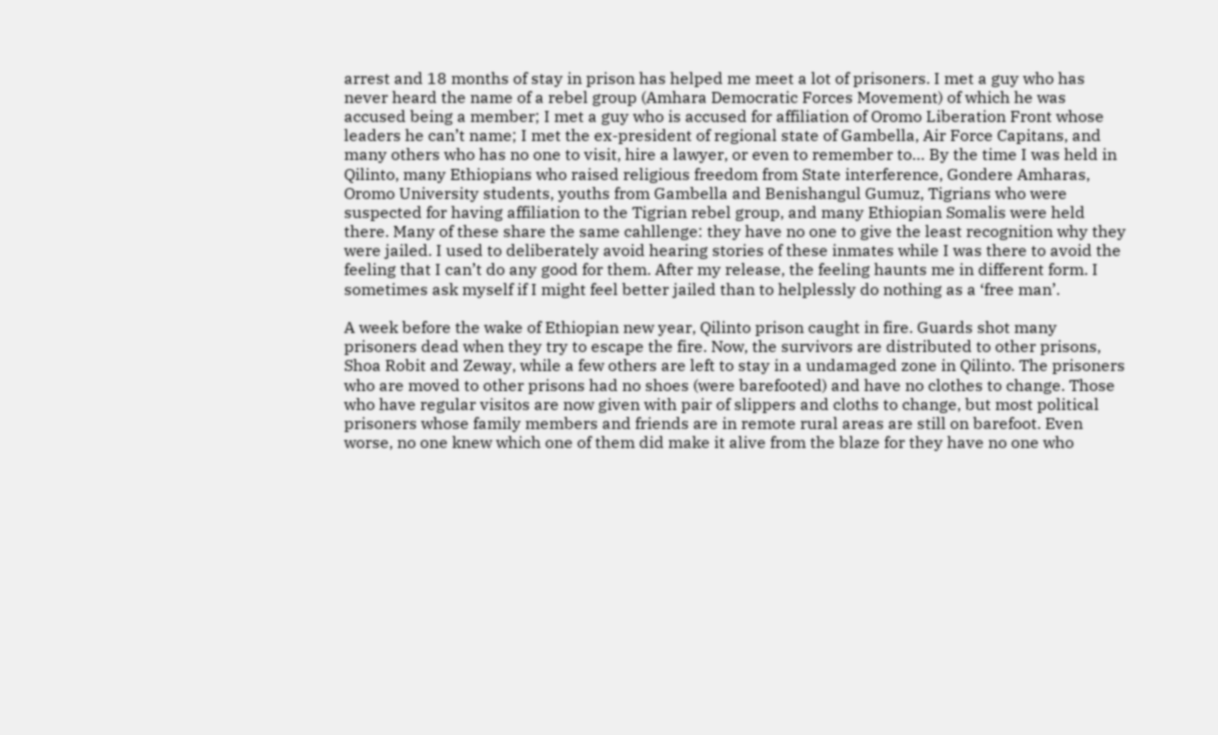arrest and 18 months of stay in prison has helped me meet a lot of prisoners. I met a guy who has never heard the name of a rebel group (Amhara Democratic Forces Movement) of which he was accused being a member; I met a guy who is accused for affiliation of Oromo Liberation Front whose leaders he can’t name; I met the ex-president of regional state of Gambella, Air Force Capitans, and many others who has no one to visit, hire a lawyer, or even to remember to… By the time I was held in Qilinto, many Ethiopians who raised religious freedom from State interference, Gondere Amharas, Oromo University students, youths from Gambella and Benishangul Gumuz, Tigrians who were suspected for having affiliation to the Tigrian rebel group, and many Ethiopian Somalis were held there. Many of these share the same cahllenge: they have no one to give the least recognition why they were jailed. I used to deliberately avoid hearing stories of these inmates while I was there to avoid the feeling that I can’t do any good for them. After my release, the feeling haunts me in different form. I sometimes ask myself if I might feel better jailed than to helplessly do nothing as a ‘free man’.

A week before the wake of Ethiopian new year, Qilinto prison caught in fire. Guards shot many prisoners dead when they try to escape the fire. Now, the survivors are distributed to other prisons, Shoa Robit and Zeway, while a few others are left to stay in a undamaged zone in Qilinto. The prisoners who are moved to other prisons had no shoes (were barefooted) and have no clothes to change. Those who have regular visitos are now given with pair of slippers and cloths to change, but most political prisoners whose family members and friends are in remote rural areas are still on barefoot. Even worse, no one knew which one of them did make it alive from the blaze for they have no one who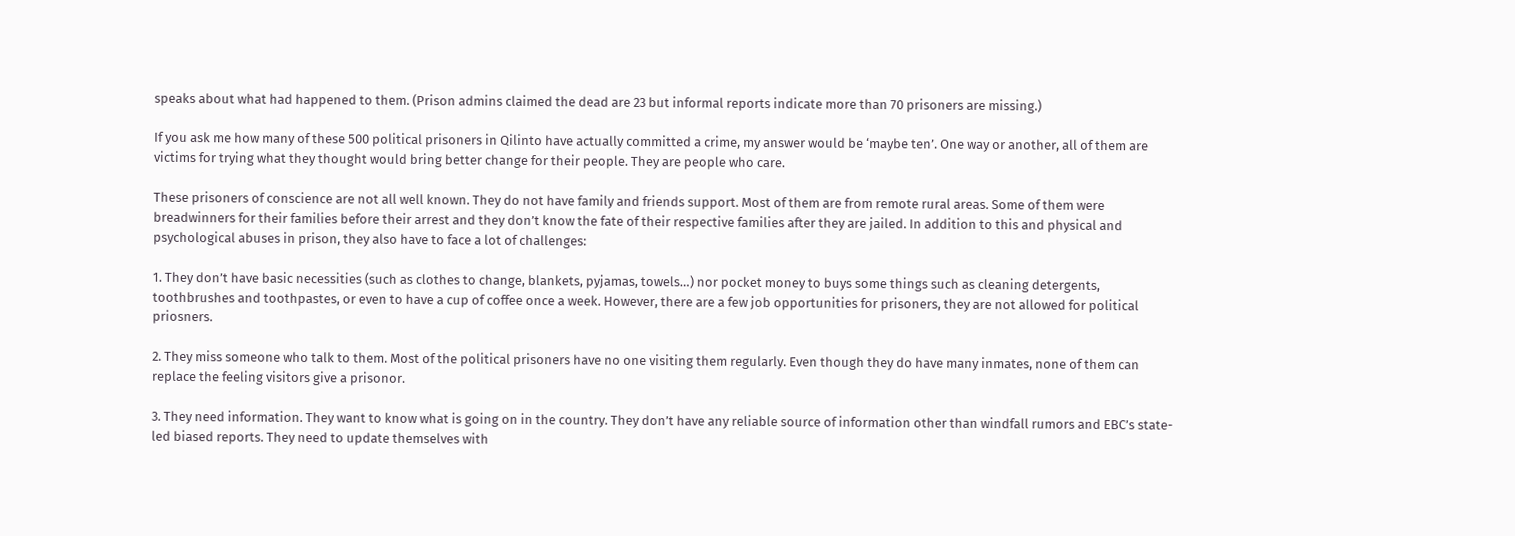speaks about what had happened to them. (Prison admins claimed the dead are 23 but informal reports indicate more than 70 prisoners are missing.)

If you ask me how many of these 500 political prisoners in Qilinto have actually committed a crime, my answer would be ‘maybe ten’. One way or another, all of them are victims for trying what they thought would bring better change for their people. They are people who care.

These prisoners of conscience are not all well known. They do not have family and friends support. Most of them are from remote rural areas. Some of them were breadwinners for their families before their arrest and they don’t know the fate of their respective families after they are jailed. In addition to this and physical and psychological abuses in prison, they also have to face a lot of challenges:

1. They don’t have basic necessities (such as clothes to change, blankets, pyjamas, towels…) nor pocket money to buys some things such as cleaning detergents, toothbrushes and toothpastes, or even to have a cup of coffee once a week. However, there are a few job opportunities for prisoners, they are not allowed for political priosners.

2. They miss someone who talk to them. Most of the political prisoners have no one visiting them regularly. Even though they do have many inmates, none of them can replace the feeling visitors give a prisonor.

3. They need information. They want to know what is going on in the country. They don’t have any reliable source of information other than windfall rumors and EBC’s state-led biased reports. They need to update themselves with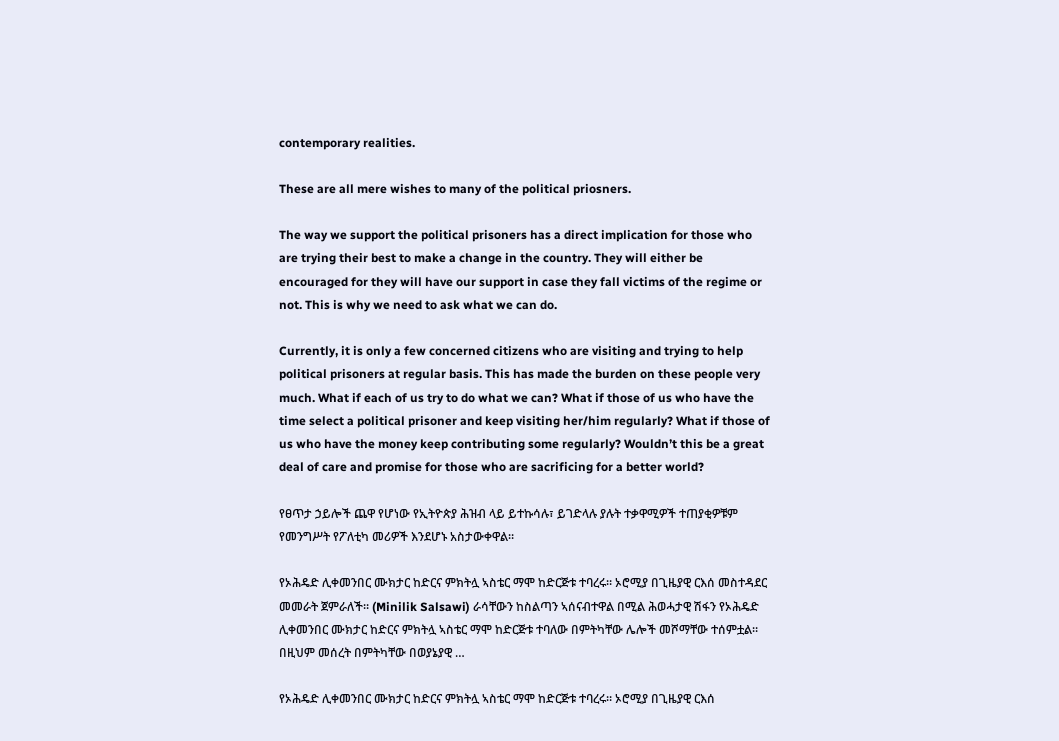contemporary realities.

These are all mere wishes to many of the political priosners.

The way we support the political prisoners has a direct implication for those who are trying their best to make a change in the country. They will either be encouraged for they will have our support in case they fall victims of the regime or not. This is why we need to ask what we can do.

Currently, it is only a few concerned citizens who are visiting and trying to help political prisoners at regular basis. This has made the burden on these people very much. What if each of us try to do what we can? What if those of us who have the time select a political prisoner and keep visiting her/him regularly? What if those of us who have the money keep contributing some regularly? Wouldn’t this be a great deal of care and promise for those who are sacrificing for a better world?

የፀጥታ ኃይሎች ጨዋ የሆነው የኢትዮጵያ ሕዝብ ላይ ይተኩሳሉ፣ ይገድላሉ ያሉት ተቃዋሚዎች ተጠያቂዎቹም የመንግሥት የፖለቲካ መሪዎች እንደሆኑ አስታውቀዋል።

የኦሕዴድ ሊቀመንበር ሙክታር ከድርና ምክትሏ ኣስቴር ማሞ ከድርጅቱ ተባረሩ። ኦሮሚያ በጊዜያዊ ርእሰ መስተዳደር መመራት ጀምራለች። (Minilik Salsawi) ራሳቸውን ከስልጣን ኣሰናብተዋል በሚል ሕወሓታዊ ሽፋን የኦሕዴድ ሊቀመንበር ሙክታር ከድርና ምክትሏ ኣስቴር ማሞ ከድርጅቱ ተባለው በምትካቸው ሌሎች መሾማቸው ተሰምቷል። በዚህም መሰረት በምትካቸው በወያኔያዊ …

የኦሕዴድ ሊቀመንበር ሙክታር ከድርና ምክትሏ ኣስቴር ማሞ ከድርጅቱ ተባረሩ። ኦሮሚያ በጊዜያዊ ርእሰ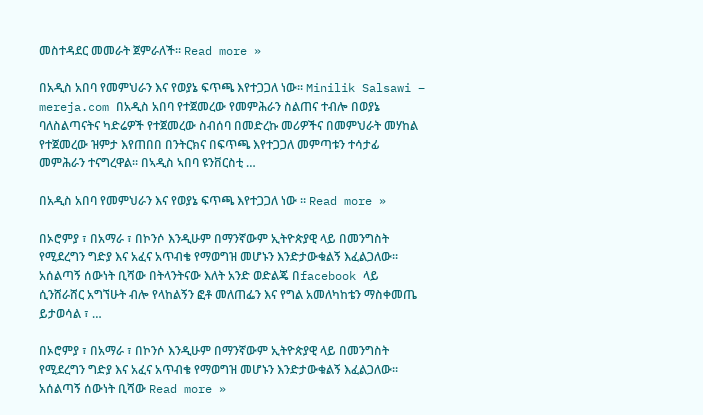መስተዳደር መመራት ጀምራለች። Read more »

በአዲስ አበባ የመምህራን እና የወያኔ ፍጥጫ እየተጋጋለ ነው። Minilik Salsawi – mereja.com በአዲስ አበባ የተጀመረው የመምሕራን ስልጠና ተብሎ በወያኔ ባለስልጣናትና ካድሬዎች የተጀመረው ስብሰባ በመድረኩ መሪዎችና በመምህራት መሃከል የተጀመረው ዝምታ እየጠበበ በንትርክና በፍጥጫ እየተጋጋለ መምጣቱን ተሳታፊ መምሕራን ተናግረዋል። በኣዲስ ኣበባ ዩንቨርስቲ …

በአዲስ አበባ የመምህራን እና የወያኔ ፍጥጫ እየተጋጋለ ነው ። Read more »

በኦሮምያ ፣ በአማራ ፣ በኮንሶ እንዲሁም በማንኛውም ኢትዮጵያዊ ላይ በመንግስት የሚደረግን ግድያ እና አፈና አጥብቄ የማወግዝ መሆኑን እንድታውቁልኝ እፈልጋለው። አሰልጣኝ ሰውነት ቢሻው በትላንትናው እለት አንድ ወድልጄ በfacebook ላይ ሲንሸራሸር አግኘሁት ብሎ የላከልኝን ፎቶ መለጠፌን እና የግል አመለካከቴን ማስቀመጤ ይታወሳል ፣ …

በኦሮምያ ፣ በአማራ ፣ በኮንሶ እንዲሁም በማንኛውም ኢትዮጵያዊ ላይ በመንግስት የሚደረግን ግድያ እና አፈና አጥብቄ የማወግዝ መሆኑን እንድታውቁልኝ እፈልጋለው። አሰልጣኝ ሰውነት ቢሻው Read more »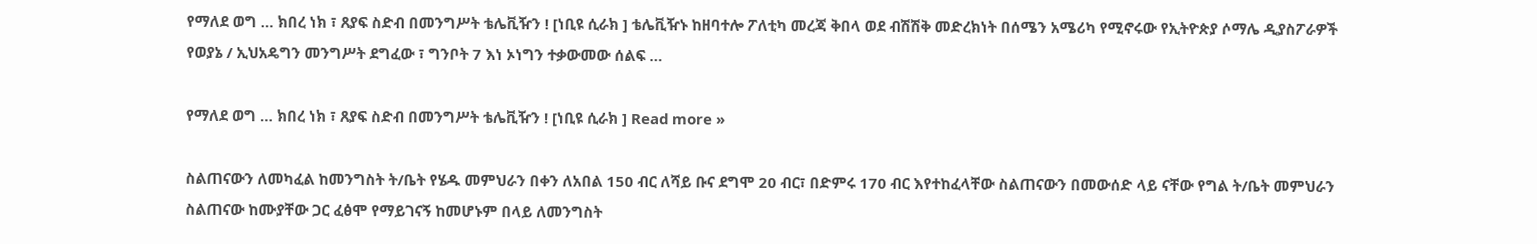የማለደ ወግ … ክበረ ነክ ፣ ጸያፍ ስድብ በመንግሥት ቴሌቪዥን ! [ነቢዩ ሲራክ ] ቴሌቪዥኑ ከዘባተሎ ፖለቲካ መረጃ ቅበላ ወደ ብሽሽቅ መድረክነት በሰሜን አሜሪካ የሚኖሩው የኢትዮጵያ ሶማሌ ዲያስፖራዎች የወያኔ / ኢህአዴግን መንግሥት ደግፈው ፣ ግንቦት 7 እነ ኦነግን ተቃውመው ሰልፍ …

የማለደ ወግ … ክበረ ነክ ፣ ጸያፍ ስድብ በመንግሥት ቴሌቪዥን ! [ነቢዩ ሲራክ ] Read more »

ስልጠናውን ለመካፈል ከመንግስት ት/ቤት የሄዱ መምህራን በቀን ለአበል 150 ብር ለሻይ ቡና ደግሞ 20 ብር፣ በድምሩ 170 ብር እየተከፈላቸው ስልጠናውን በመውሰድ ላይ ናቸው የግል ት/ቤት መምህራን ስልጠናው ከሙያቸው ጋር ፈፅሞ የማይገናኝ ከመሆኑም በላይ ለመንግስት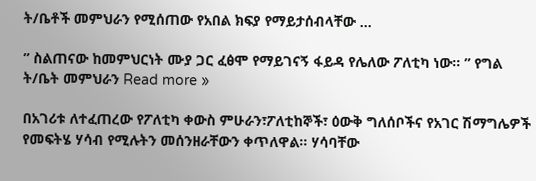ት/ቤቶች መምህራን የሚሰጠው የአበል ክፍያ የማይታሰብላቸው …

” ስልጠናው ከመምህርነት ሙያ ጋር ፈፅሞ የማይገናኝ ፋይዳ የሌለው ፖለቲካ ነው፡፡ ” የግል ት/ቤት መምህራን Read more »

በአገሪቱ ለተፈጠረው የፖለቲካ ቀውስ ምሁራን፣ፖለቲከኞች፣ ዕውቅ ግለሰቦችና የአገር ሽማግሌዎች የመፍትሄ ሃሳብ የሚሉትን መሰንዘራቸውን ቀጥለዋል፡፡ ሃሳባቸው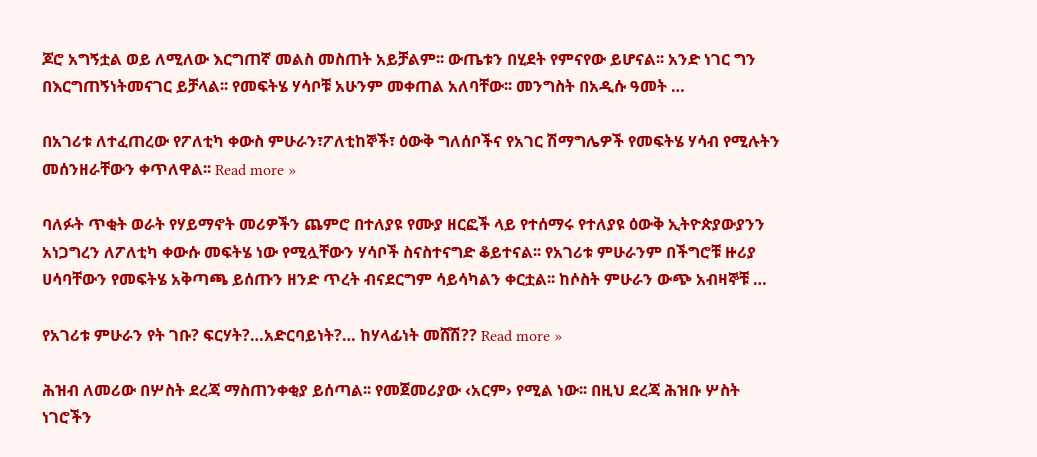ጆሮ አግኝቷል ወይ ለሚለው እርግጠኛ መልስ መስጠት አይቻልም፡፡ ውጤቱን በሂደት የምናየው ይሆናል፡፡ አንድ ነገር ግን በእርግጠኝነትመናገር ይቻላል፡፡ የመፍትሄ ሃሳቦቹ አሁንም መቀጠል አለባቸው፡፡ መንግስት በአዲሱ ዓመት …

በአገሪቱ ለተፈጠረው የፖለቲካ ቀውስ ምሁራን፣ፖለቲከኞች፣ ዕውቅ ግለሰቦችና የአገር ሽማግሌዎች የመፍትሄ ሃሳብ የሚሉትን መሰንዘራቸውን ቀጥለዋል፡፡ Read more »

ባለፉት ጥቂት ወራት የሃይማኖት መሪዎችን ጨምሮ በተለያዩ የሙያ ዘርፎች ላይ የተሰማሩ የተለያዩ ዕውቅ ኢትዮጵያውያንን አነጋግረን ለፖለቲካ ቀውሱ መፍትሄ ነው የሚሏቸውን ሃሳቦች ስናስተናግድ ቆይተናል፡፡ የአገሪቱ ምሁራንም በችግሮቹ ዙሪያ ሀሳባቸውን የመፍትሄ አቅጣጫ ይሰጡን ዘንድ ጥረት ብናደርግም ሳይሳካልን ቀርቷል፡፡ ከሶስት ምሁራን ውጭ አብዛኞቹ …

የአገሪቱ ምሁራን የት ገቡ? ፍርሃት?…አድርባይነት?… ከሃላፊነት መሸሽ?? Read more »

ሕዝብ ለመሪው በሦስት ደረጃ ማስጠንቀቂያ ይሰጣል፡፡ የመጀመሪያው ‹አርም› የሚል ነው፡፡ በዚህ ደረጃ ሕዝቡ ሦስት ነገሮችን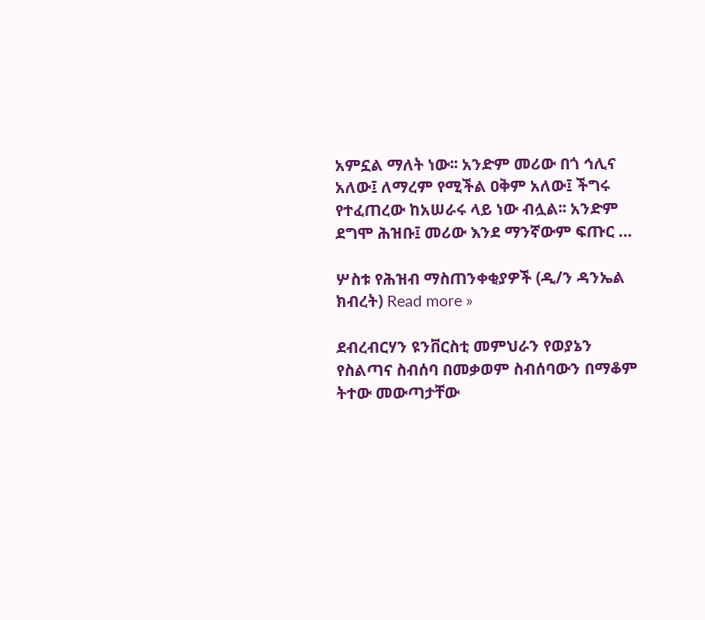አምኗል ማለት ነው፡፡ አንድም መሪው በጎ ኅሊና አለው፤ ለማረም የሚችል ዐቅም አለው፤ ችግሩ የተፈጠረው ከአሠራሩ ላይ ነው ብሏል፡፡ አንድም ደግሞ ሕዝቡ፤ መሪው እንደ ማንኛውም ፍጡር …

ሦስቱ የሕዝብ ማስጠንቀቂያዎች (ዲ/ን ዳንኤል ክብረት) Read more »

ደብረብርሃን ዩንቨርስቲ መምህራን የወያኔን የስልጣና ስብሰባ በመቃወም ስብሰባውን በማቆም ትተው መውጣታቸው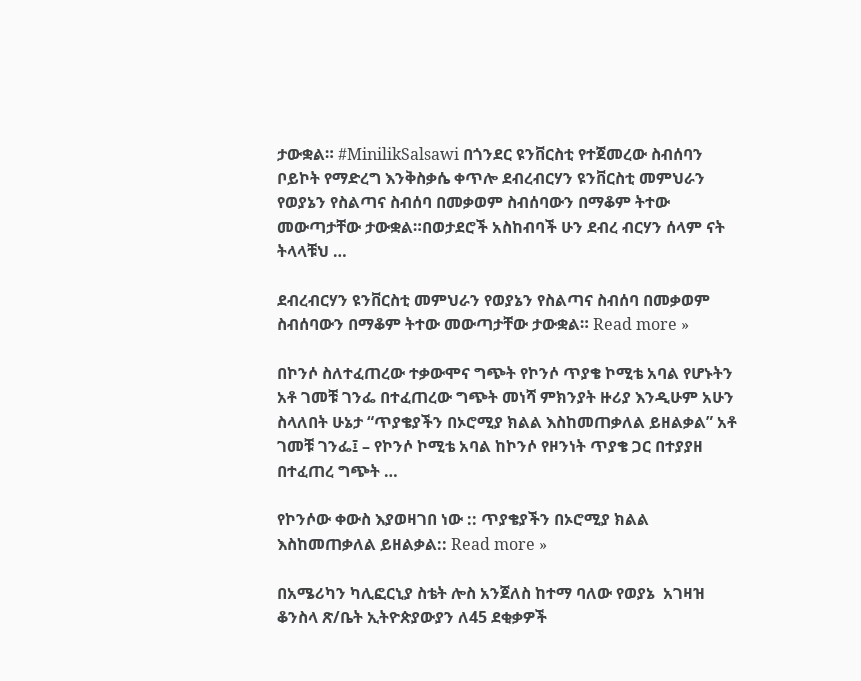ታውቋል። #MinilikSalsawi በጎንደር ዩንቨርስቲ የተጀመረው ስብሰባን ቦይኮት የማድረግ እንቅስቃሴ ቀጥሎ ደብረብርሃን ዩንቨርስቲ መምህራን የወያኔን የስልጣና ስብሰባ በመቃወም ስብሰባውን በማቆም ትተው መውጣታቸው ታውቋል።በወታደሮች አስከብባች ሁን ደብረ ብርሃን ሰላም ናት ትላላቹህ …

ደብረብርሃን ዩንቨርስቲ መምህራን የወያኔን የስልጣና ስብሰባ በመቃወም ስብሰባውን በማቆም ትተው መውጣታቸው ታውቋል። Read more »

በኮንሶ ስለተፈጠረው ተቃውሞና ግጭት የኮንሶ ጥያቄ ኮሚቴ አባል የሆኑትን አቶ ገመቹ ገንፌ በተፈጠረው ግጭት መነሻ ምክንያት ዙሪያ እንዲሁም አሁን ስላለበት ሁኔታ “ጥያቄያችን በኦሮሚያ ክልል እስከመጠቃለል ይዘልቃል” አቶ ገመቹ ገንፌ፤ – የኮንሶ ኮሚቴ አባል ከኮንሶ የዞንነት ጥያቄ ጋር በተያያዘ በተፈጠረ ግጭት …

የኮንሶው ቀውስ እያወዛገበ ነው :: ጥያቄያችን በኦሮሚያ ክልል እስከመጠቃለል ይዘልቃል:: Read more »

በአሜሪካን ካሊፎርኒያ ስቴት ሎስ አንጀለስ ከተማ ባለው የወያኔ  አገዛዝ ቆንስላ ጽ/ቤት ኢትዮጵያውያን ለ45 ደቂቃዎች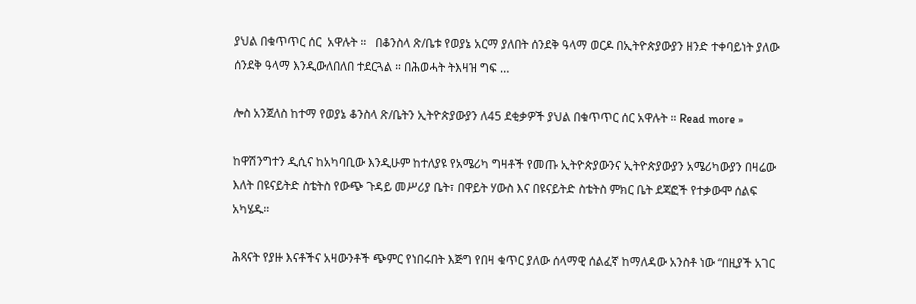ያህል በቁጥጥር ሰር  አዋሉት ።   በቆንስላ ጽ/ቤቱ የወያኔ አርማ ያለበት ሰንደቅ ዓላማ ወርዶ በኢትዮጵያውያን ዘንድ ተቀባይነት ያለው ሰንደቅ ዓላማ እንዲውለበለበ ተደርጓል ። በሕወሓት ትእዛዝ ግፍ …

ሎስ አንጀለስ ከተማ የወያኔ ቆንስላ ጽ/ቤትን ኢትዮጵያውያን ለ45 ደቂቃዎች ያህል በቁጥጥር ሰር አዋሉት ። Read more »

ከዋሽንግተን ዲሲና ከአካባቢው እንዲሁም ከተለያዩ የአሜሪካ ግዛቶች የመጡ ኢትዮጵያውንና ኢትዮጵያውያን አሜሪካውያን በዛሬው እለት በዩናይትድ ስቴትስ የውጭ ጉዳይ መሥሪያ ቤት፣ በዋይት ሃውስ እና በዩናይትድ ስቴትስ ምክር ቤት ደጃፎች የተቃውሞ ሰልፍ አካሄዱ።

ሕጻናት የያዙ እናቶችና አዛውንቶች ጭምር የነበሩበት እጅግ የበዛ ቁጥር ያለው ሰላማዊ ሰልፈኛ ከማለዳው አንስቶ ነው “በዚያች አገር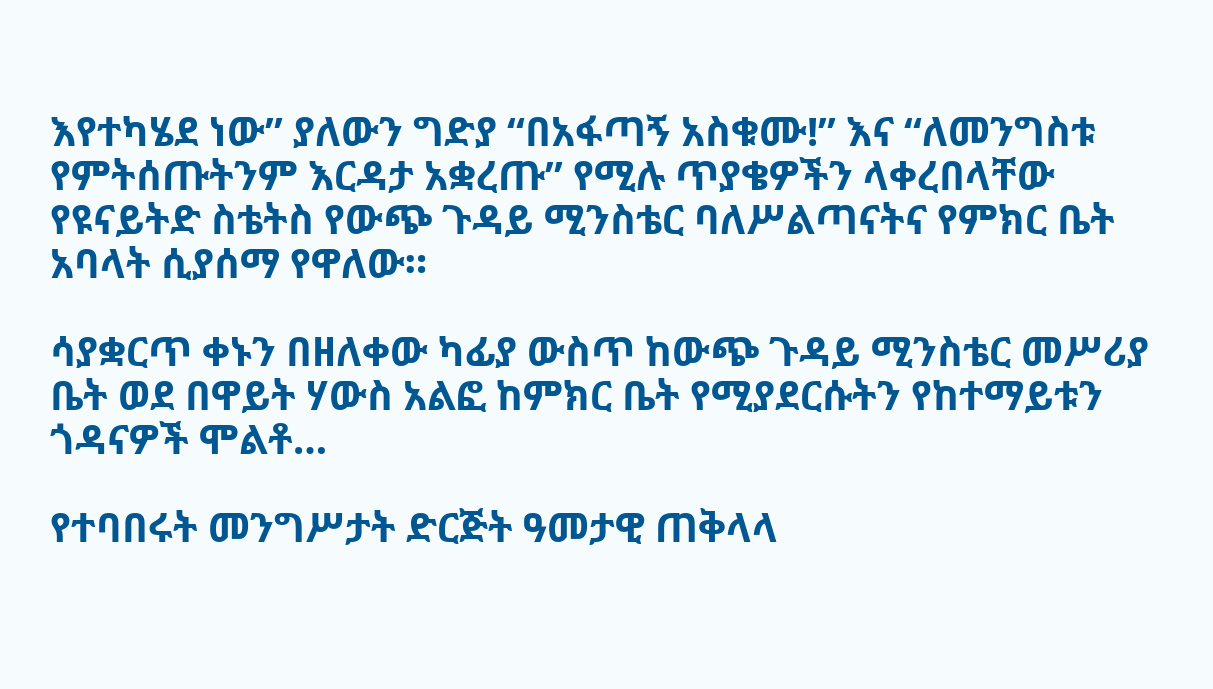እየተካሄደ ነው” ያለውን ግድያ “በአፋጣኝ አስቁሙ!” እና “ለመንግስቱ የምትሰጡትንም እርዳታ አቋረጡ” የሚሉ ጥያቄዎችን ላቀረበላቸው የዩናይትድ ስቴትስ የውጭ ጉዳይ ሚንስቴር ባለሥልጣናትና የምክር ቤት አባላት ሲያሰማ የዋለው።

ሳያቋርጥ ቀኑን በዘለቀው ካፊያ ውስጥ ከውጭ ጉዳይ ሚንስቴር መሥሪያ ቤት ወደ በዋይት ሃውስ አልፎ ከምክር ቤት የሚያደርሱትን የከተማይቱን ጎዳናዎች ሞልቶ…

የተባበሩት መንግሥታት ድርጅት ዓመታዊ ጠቅላላ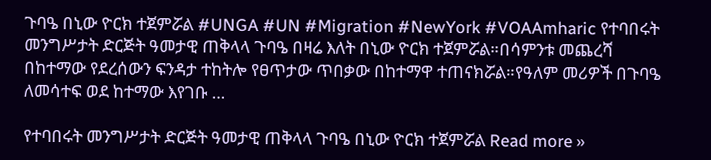ጉባዔ በኒው ዮርክ ተጀምሯል #UNGA #UN #Migration #NewYork #VOAAmharic የተባበሩት መንግሥታት ድርጅት ዓመታዊ ጠቅላላ ጉባዔ በዛሬ እለት በኒው ዮርክ ተጀምሯል።በሳምንቱ መጨረሻ በከተማው የደረሰውን ፍንዳታ ተከትሎ የፀጥታው ጥበቃው በከተማዋ ተጠናክሯል።የዓለም መሪዎች በጉባዔ ለመሳተፍ ወደ ከተማው እየገቡ …

የተባበሩት መንግሥታት ድርጅት ዓመታዊ ጠቅላላ ጉባዔ በኒው ዮርክ ተጀምሯል Read more »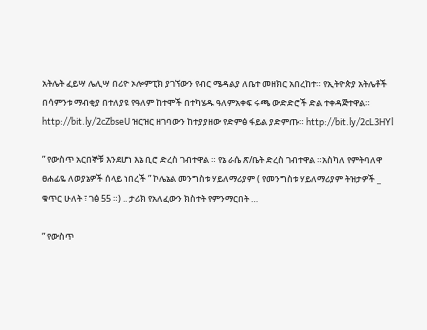አትሌት ፈይሣ ሌሊሣ በሪዮ ኦሎምፒክ ያገኘውን የብር ሜዳልያ ለቤተ መዘክር አበረከተ። የኢትዮጵያ አትሌቶች በሳምንቱ ማብቂያ በተለያዩ የዓለም ከተሞች በተካሄዱ ዓለምአቀፍ ሩጫ ውድድሮች ድል ተቀዳጅተዋል። http://bit.ly/2cZbseU ዝርዝር ዘገባውን ከተያያዘው የድምፅ ፋይል ያድምጡ። http://bit.ly/2cL3HYl

” የውስጥ አርበኞቹ እንደሆነ እኔ ቢሮ ድረስ ገብተዋል ። የኔ ራሴ ጽ/ቤት ድረስ ገብተዋል ።አስካለ የምትባለዋ ፀሐፊዬ ለወያኔዎች ሰላይ ነበረች ” ኮሌኔል መንግስቱ ሃይለማሪያም ( የመንግስቱ ሃይለማሪያም ትዝታዎች _ ቁጥር ሁለት ፣ ገፅ 55 ።) .. ታሪክ የአለፈውን ክስተት የምንማርበት …

” የውስጥ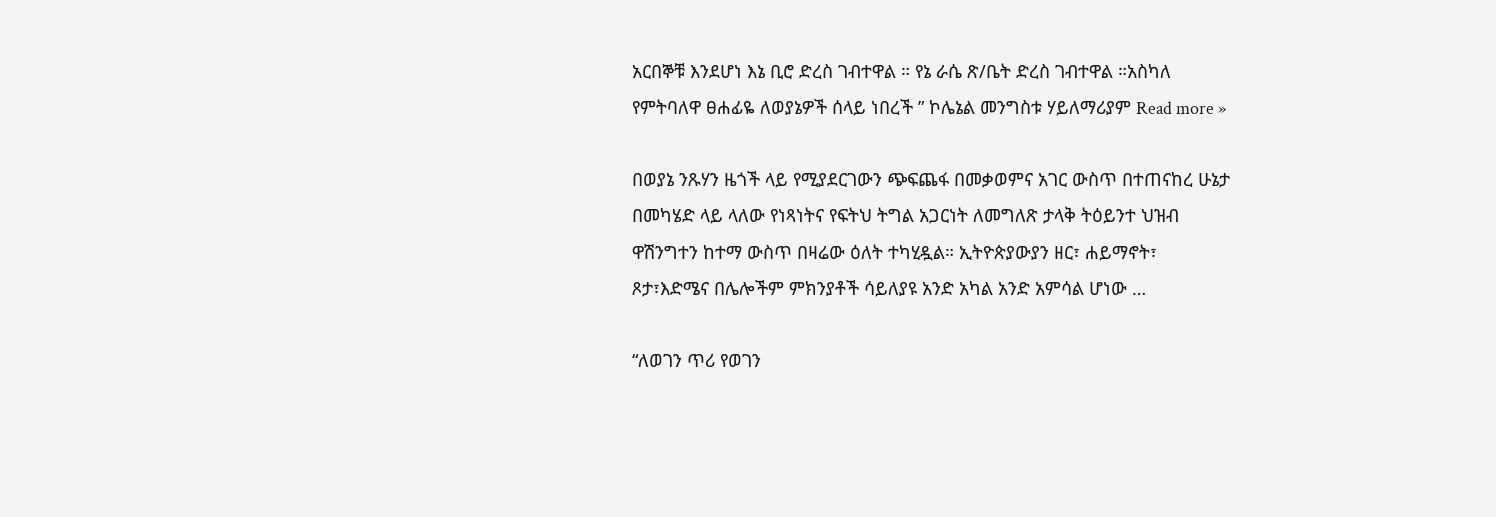አርበኞቹ እንደሆነ እኔ ቢሮ ድረስ ገብተዋል ። የኔ ራሴ ጽ/ቤት ድረስ ገብተዋል ።አስካለ የምትባለዋ ፀሐፊዬ ለወያኔዎች ሰላይ ነበረች ” ኮሌኔል መንግስቱ ሃይለማሪያም Read more »

በወያኔ ንጹሃን ዜጎች ላይ የሚያደርገውን ጭፍጨፋ በመቃወምና አገር ውስጥ በተጠናከረ ሁኔታ በመካሄድ ላይ ላለው የነጻነትና የፍትህ ትግል አጋርነት ለመግለጽ ታላቅ ትዕይንተ ህዝብ ዋሽንግተን ከተማ ውስጥ በዛሬው ዕለት ተካሂዷል። ኢትዮጵያውያን ዘር፣ ሐይማኖት፣ ጾታ፣እድሜና በሌሎችም ምክንያቶች ሳይለያዩ አንድ አካል አንድ አምሳል ሆነው …

“ለወገን ጥሪ የወገን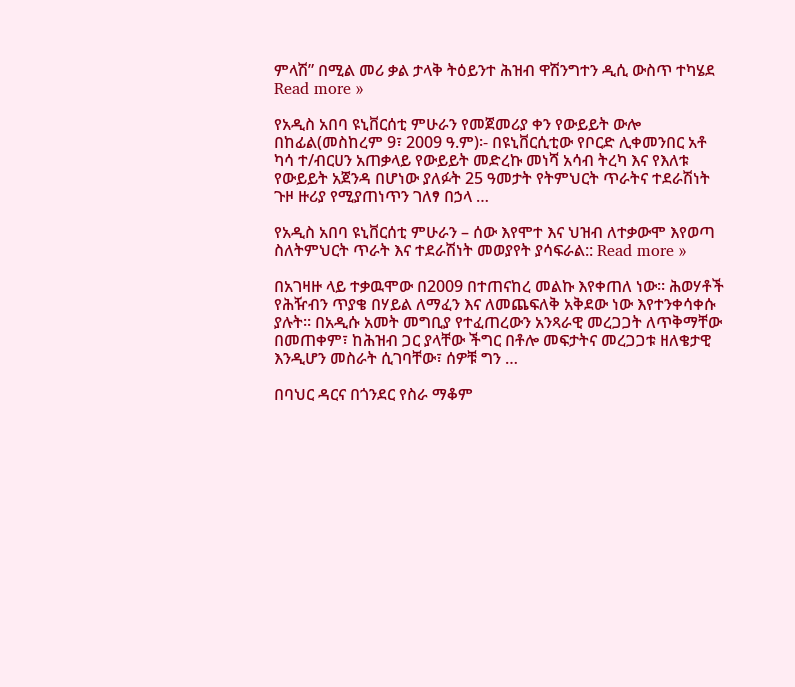ምላሽ” በሚል መሪ ቃል ታላቅ ትዕይንተ ሕዝብ ዋሽንግተን ዲሲ ውስጥ ተካሄደ Read more »

የአዲስ አበባ ዩኒቨርሰቲ ምሁራን የመጀመሪያ ቀን የውይይት ውሎ በከፊል(መስከረም 9፣ 2009 ዓ.ም)፡- በዩኒቨርሲቲው የቦርድ ሊቀመንበር አቶ ካሳ ተ/ብርሀን አጠቃላይ የውይይት መድረኩ መነሻ አሳብ ትረካ እና የእለቱ የውይይት አጀንዳ በሆነው ያለፉት 25 ዓመታት የትምህርት ጥራትና ተደራሽነት ጉዞ ዙሪያ የሚያጠነጥን ገለፃ በኃላ …

የአዲስ አበባ ዩኒቨርሰቲ ምሁራን – ሰው እየሞተ እና ህዝብ ለተቃውሞ እየወጣ ስለትምህርት ጥራት እና ተደራሽነት መወያየት ያሳፍራል:: Read more »

በአገዛዙ ላይ ተቃዉሞው በ2009 በተጠናከረ መልኩ እየቀጠለ ነው። ሕወሃቶች የሕዥብን ጥያቄ በሃይል ለማፈን እና ለመጨፍለቅ አቅደው ነው እየተንቀሳቀሱ ያሉት። በአዲሱ አመት መግቢያ የተፈጠረውን አንጻራዊ መረጋጋት ለጥቅማቸው በመጠቀም፣ ከሕዝብ ጋር ያላቸው ችግር በቶሎ መፍታትና መረጋጋቱ ዘለቄታዊ እንዲሆን መስራት ሲገባቸው፣ ሰዎቹ ግን …

በባህር ዳርና በጎንደር የስራ ማቆም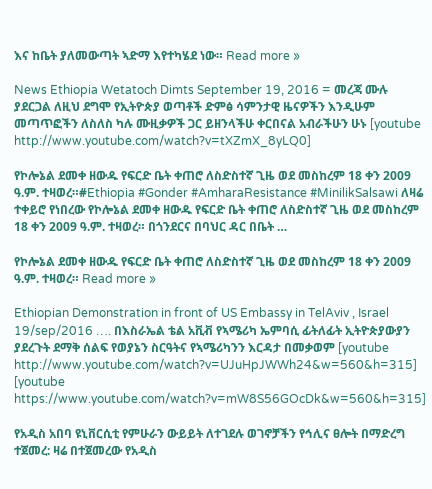እና ከቤት ያለመውጣት ኣድማ እየተካሄደ ነው። Read more »

News Ethiopia Wetatoch Dimts September 19, 2016 = መረጃ ሙሉ ያደርጋል ለዚህ ደግሞ የኢትዮጵያ ወጣቶች ድምፅ ሳምንታዊ ዜናዎችን እንዲሁም መጣጥፎችን ለስለስ ካሉ ሙዚቃዎች ጋር ይዘንላችሁ ቀርበናል አብራችሁን ሁኑ [youtube http://www.youtube.com/watch?v=tXZmX_8yLQ0]

የኮሎኔል ደመቀ ዘውዱ የፍርድ ቤት ቀጠሮ ለስድስተኛ ጊዜ ወደ መስከረም 18 ቀን 2009 ዓ.ም. ተዛወረ።#Ethiopia #Gonder #AmharaResistance #MinilikSalsawi ለዛሬ ተቀይሮ የነበረው የኮሎኔል ደመቀ ዘውዱ የፍርድ ቤት ቀጠሮ ለስድስተኛ ጊዜ ወደ መስከረም 18 ቀን 2009 ዓ.ም. ተዛወረ። በጎንደርና በባህር ዳር በቤት …

የኮሎኔል ደመቀ ዘውዱ የፍርድ ቤት ቀጠሮ ለስድስተኛ ጊዜ ወደ መስከረም 18 ቀን 2009 ዓ.ም. ተዛወረ። Read more »

Ethiopian Demonstration in front of US Embassy in TelAviv , Israel 19/sep/2016 …. በእስራኤል ቴል አቪቭ የኣሜሪካ ኤምባሲ ፊትለፊት ኢትዮጵያውያን ያደረጉት ደማቅ ሰልፍ የወያኔን ስርዓትና የኣሜሪካንን እርዳታ በመቃወም [youtube http://www.youtube.com/watch?v=UJuHpJWWh24&w=560&h=315] [youtube https://www.youtube.com/watch?v=mW8S56GOcDk&w=560&h=315]

የአዲስ አበባ ዩኒቨርሲቲ የምሁራን ውይይት ለተገደሉ ወገኖቻችን የኅሊና ፀሎት በማድረግ ተጀመረ: ዛሬ በተጀመረው የአዲስ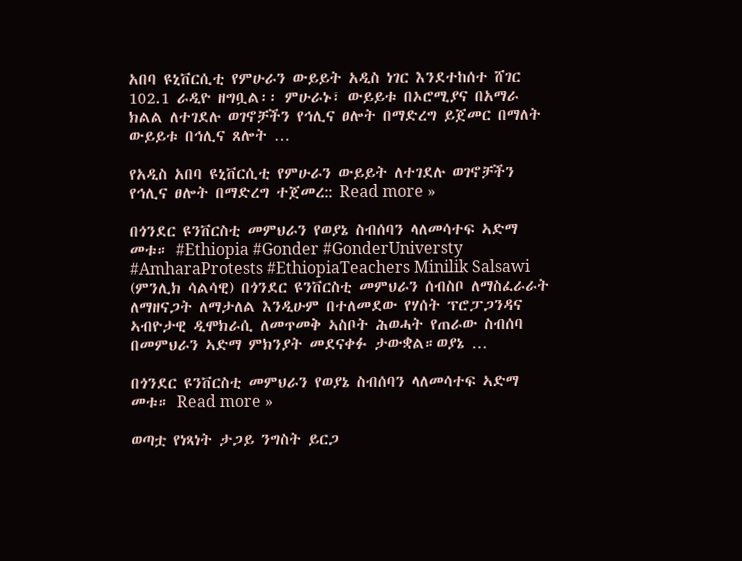አበባ ዩኒቨርሲቲ የምሁራን ውይይት አዲስ ነገር እንደተከሰተ ሸገር 102.1 ራዲዮ ዘግቧል፡፡ ምሁራኑ፣ ውይይቱ በኦሮሚያና በአማራ ክልል ለተገደሉ ወገኖቻችን የኅሊና ፀሎት በማድረግ ይጀመር በማለት ውይይቱ በኅሊና ጸሎት …

የአዲስ አበባ ዩኒቨርሲቲ የምሁራን ውይይት ለተገደሉ ወገኖቻችን የኅሊና ፀሎት በማድረግ ተጀመረ:: Read more »

በጎንደር ዩንቨርስቲ መምህራን የወያኔ ስብሰባን ላለመሳተፍ ኣድማ መቱ። #Ethiopia #Gonder #GonderUniversty #AmharaProtests #EthiopiaTeachers Minilik Salsawi (ምንሊክ ሳልሳዊ) በጎንደር ዩንቨርስቲ መምህራን ሰብስቦ ለማስፈራራት ለማዘናጋት ለማታለል እንዲሁም በተለመደው የሃሰት ፕሮፓጋንዳና ኣብዮታዊ ዲሞክራሲ ለመጥመቅ ኣስቦት ሕወሓት የጠራው ስብሰባ በመምህራን ኣድማ ምክንያት መደናቀፉ ታውቋል።ወያኔ …

በጎንደር ዩንቨርስቲ መምህራን የወያኔ ስብሰባን ላለመሳተፍ ኣድማ መቱ። Read more »

ወጣቷ የነጻነት ታጋይ ንግስት ይርጋ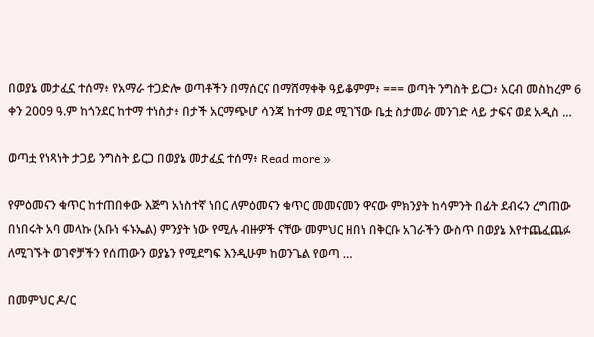በወያኔ መታፈኗ ተሰማ፥ የአማራ ተጋድሎ ወጣቶችን በማሰርና በማሸማቀቅ ዓይቆምም፥ === ወጣት ንግስት ይርጋ፥ አርብ መስከረም 6 ቀን 2009 ዓ.ም ከጎንደር ከተማ ተነስታ፥ በታች አርማጭሆ ሳንጃ ከተማ ወደ ሚገኘው ቤቷ ስታመራ መንገድ ላይ ታፍና ወደ አዲስ …

ወጣቷ የነጻነት ታጋይ ንግስት ይርጋ በወያኔ መታፈኗ ተሰማ፥ Read more »

የምዕመናን ቁጥር ከተጠበቀው እጅግ አነስተኛ ነበር ለምዕመናን ቁጥር መመናመን ዋናው ምክንያት ከሳምንት በፊት ደብሩን ረግጠው በነበሩት አባ መላኩ (አቡነ ፋኑኤል) ምንያት ነው የሚሉ ብዙዎች ናቸው መምህር ዘበነ በቅርቡ አገራችን ውስጥ በወያኔ እየተጨፈጨፉ ለሚገኙት ወገኖቻችን የሰጠውን ወያኔን የሚደግፍ እንዲሁም ከወንጌል የወጣ …

በመምህር ዶ/ር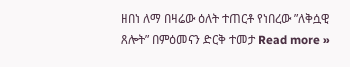ዘበነ ለማ በዛሬው ዕለት ተጠርቶ የነበረው ”ለቅሷዊ ጸሎት” በምዕመናን ድርቅ ተመታ Read more »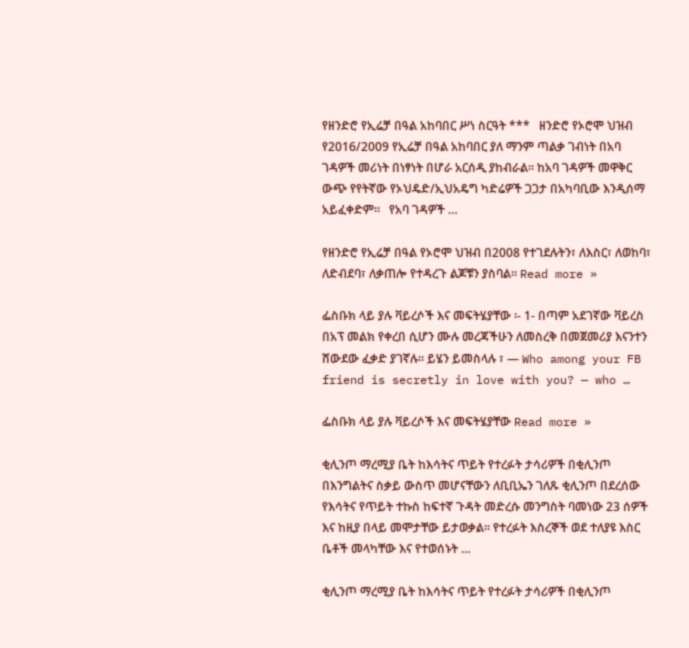የዘንድሮ የኢሬቻ በዓል አከባበር ሥነ ስርዓት ***   ዘንድሮ የኦሮሞ ህዝብ የ2016/2009 የኢሬቻ በዓል አከባበር ያለ ማንም ጣልቃ ገብነት በአባ ገዳዎች መሪነት በነፃነት በሆራ አርሰዲ ያከብራል። ከአባ ገዳዎች መዋቅር ውጭ የየትኛው የኦህዴድ/ኢህአዴግ ካድሬዎች ጋጋታ በአካባቢው እንዲሰማ አይፈቀድም።   የአባ ገዳዎች …

የዘንድሮ የኢሬቻ በዓል የኦሮሞ ህዝብ በ2008 የተገደሉትን፣ ለእስር፣ ለወከባ፣ ለድብደባ፣ ለቃጠሎ የተዳረጉ ልጆቹን ያስባል። Read more »

ፌስቡክ ላይ ያሉ ቫይረሶች እና መፍትሄያቸው ፡- 1- በጣም አደገኛው ቫይረስ በአፕ መልክ የቀረበ ሲሆን ሙሉ መረጃችሁን ለመስረቅ በመጀመሪያ እናንተን ሸውደው ፈቃድ ያገኛሉ። ይሄን ይመስላሉ ፣ — Who among your FB friend is secretly in love with you? — who …

ፌስቡክ ላይ ያሉ ቫይረሶች እና መፍትሄያቸው Read more »

ቂሊንጦ ማረሚያ ቤት ከእሳትና ጥይት የተረፉት ታሳሪዎች በቂሊንጦ በእንግልትና ስቃይ ውስጥ መሆናቸውን ለቢቢኤን ገለጹ ቂሊንጦ በደረሰው የእሳትና የጥይት ተኩስ ከፍተኛ ጉዳት መድረሱ መንግስት ባመነው 23 ሰዎች እና ከዚያ በላይ መሞታቸው ይታወቃል፡፡ የተረፉት እስረኞች ወደ ተለያዩ እስር ቤቶች መላካቸው እና የተወሰኑት …

ቂሊንጦ ማረሚያ ቤት ከእሳትና ጥይት የተረፉት ታሳሪዎች በቂሊንጦ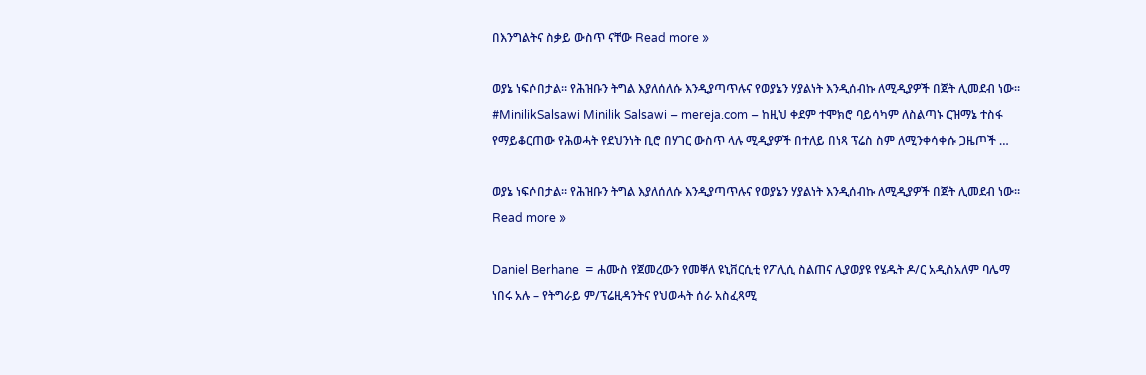በእንግልትና ስቃይ ውስጥ ናቸው Read more »

ወያኔ ነፍሶበታል። የሕዝቡን ትግል እያለሰለሱ እንዲያጣጥሉና የወያኔን ሃያልነት እንዲሰብኩ ለሚዲያዎች በጀት ሊመደብ ነው። #MinilikSalsawi Minilik Salsawi – mereja.com – ከዚህ ቀደም ተሞክሮ ባይሳካም ለስልጣኑ ርዝማኔ ተስፋ የማይቆርጠው የሕወሓት የደህንነት ቢሮ በሃገር ውስጥ ላሉ ሚዲያዎች በተለይ በነጻ ፕሬስ ስም ለሚንቀሳቀሱ ጋዜጦች …

ወያኔ ነፍሶበታል። የሕዝቡን ትግል እያለሰለሱ እንዲያጣጥሉና የወያኔን ሃያልነት እንዲሰብኩ ለሚዲያዎች በጀት ሊመደብ ነው። Read more »

Daniel Berhane  = ሐሙስ የጀመረውን የመቐለ ዩኒቨርሲቲ የፖሊሲ ስልጠና ሊያወያዩ የሄዱት ዶ/ር አዲስአለም ባሌማ ነበሩ አሉ – የትግራይ ም/ፕሬዚዳንትና የህወሓት ሰራ አስፈጻሚ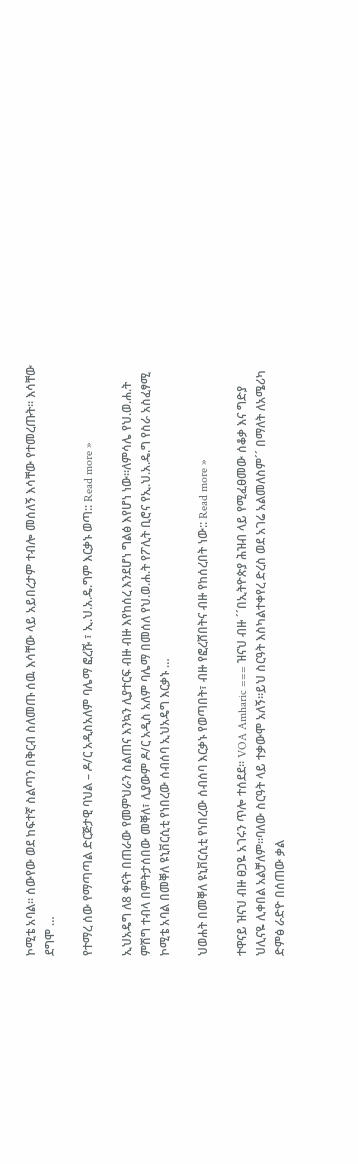ኮሚቴ አባል። ሰውየው ወደ ከፍተኛ ስልጣን በቅርብ ስለመጡ ሰዉ እሳቸው ላይ አይበረታም ተብሎ መሰለኝ እሳቸው የተመረጡት። እሳቸው ደግሞ …

የተማረ ሰው የማጣጣል ድርጅታዊ ባህል – ዶ/ር አዲስአለም ባሌማ ፎረሹ ፣ ኢ.ህ.አ.ዴ.ግም እርቃኑ ወጣ:: Read more »

ኢህአዴግ ለ8 ቀናት በጠራው የመምህራን ስልጠና እንኳን ሊያተርፍ ብዙ ብዙ እየከሰረ እንደሆነ ግልፅ እየሆነ ነው፡፡ለምሳሌ የህ.ወ.ሐ.ት ምሽግ ተብላ በምትታሰበው መቐለ፣ ሊያውም ዶ/ር አዲስ አለም ባሌማ በመሰለ የህ.ወ.ሐ.ት የፖሊት ቢሮና የኢ.ህ.አ.ዴ.ግ የስራ አስፈፃሚ ኮሚቴ አባል በመቐለ ዩኒቨርሲቲ የነበረው ሰብሰባ ኢህአዴግ እርቃኑ …

ህወሐት በመቐለ ዩኒቨርሲቲ የነበረው ሰብሰባ እርቃኑ የወጣበት፣ ብዙ የፎረሸበትና ብዙ የከሰረበት ነው:: Read more »

ተዋናይ ዝናህ ብዙ ፀጋዬ አገሩን ጥሎ ተሰደደ። VOA Amharic === ዝናህ ብዙ ´´በኢትዮጵያ ሕዝብ ላይ የሚፈፀመው ሰቆቃ እና ግድያ ህሊናዬ ሊቀበል አልቻለም።ባለው ስርዓት ላይ ተቃውሞ አለኝ።ይህ ስርዓት እስካልተቀየረ ድረስ ወደ አገሬ አልመለስም´´ በማለት ለአሜሪካ ድምፅ ራድዮ በሰጠው ቃል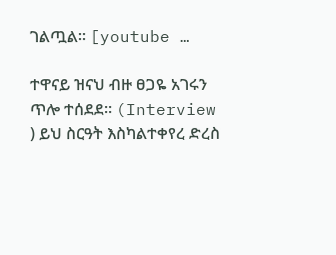ገልጧል። [youtube …

ተዋናይ ዝናህ ብዙ ፀጋዬ አገሩን ጥሎ ተሰደደ። (Interview ) ይህ ስርዓት እስካልተቀየረ ድረስ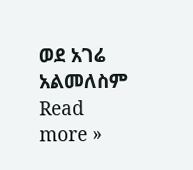ወደ አገሬ አልመለስም Read more »